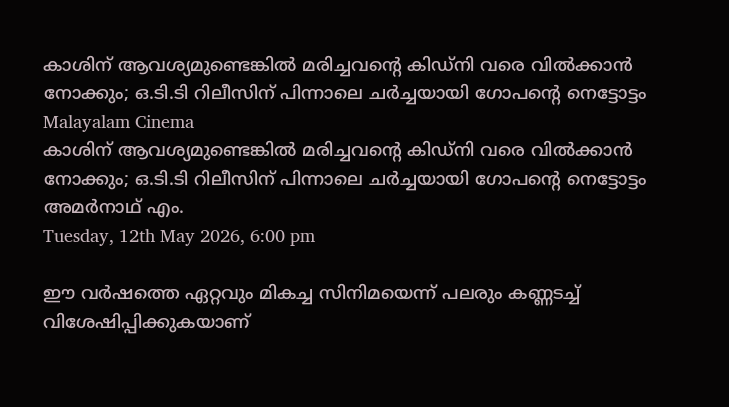കാശിന് ആവശ്യമുണ്ടെങ്കില്‍ മരിച്ചവന്റെ കിഡ്‌നി വരെ വില്‍ക്കാന്‍ നോക്കും; ഒ.ടി.ടി റിലീസിന് പിന്നാലെ ചര്‍ച്ചയായി ഗോപന്റെ നെട്ടോട്ടം
Malayalam Cinema
കാശിന് ആവശ്യമുണ്ടെങ്കില്‍ മരിച്ചവന്റെ കിഡ്‌നി വരെ വില്‍ക്കാന്‍ നോക്കും; ഒ.ടി.ടി റിലീസിന് പിന്നാലെ ചര്‍ച്ചയായി ഗോപന്റെ നെട്ടോട്ടം
അമര്‍നാഥ് എം.
Tuesday, 12th May 2026, 6:00 pm

ഈ വര്‍ഷത്തെ ഏറ്റവും മികച്ച സിനിമയെന്ന് പലരും കണ്ണടച്ച് വിശേഷിപ്പിക്കുകയാണ്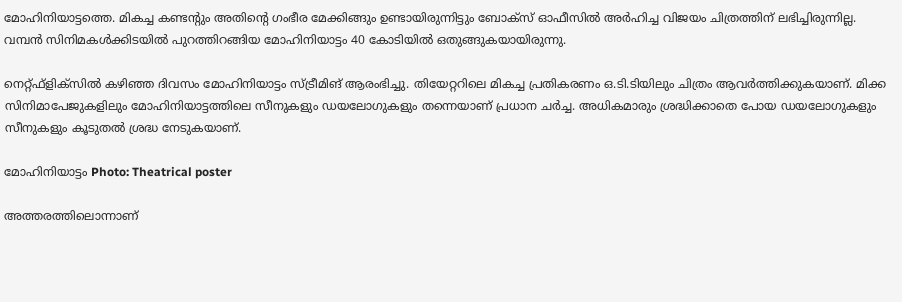മോഹിനിയാട്ടത്തെ. മികച്ച കണ്ടന്റും അതിന്റെ ഗംഭീര മേക്കിങ്ങും ഉണ്ടായിരുന്നിട്ടും ബോക്‌സ് ഓഫീസില്‍ അര്‍ഹിച്ച വിജയം ചിത്രത്തിന് ലഭിച്ചിരുന്നില്ല. വമ്പന്‍ സിനിമകള്‍ക്കിടയില്‍ പുറത്തിറങ്ങിയ മോഹിനിയാട്ടം 40 കോടിയില്‍ ഒതുങ്ങുകയായിരുന്നു.

നെറ്റ്ഫ്‌ളിക്‌സില്‍ കഴിഞ്ഞ ദിവസം മോഹിനിയാട്ടം സ്ട്രീമിങ് ആരംഭിച്ചു. തിയേറ്ററിലെ മികച്ച പ്രതികരണം ഒ.ടി.ടിയിലും ചിത്രം ആവര്‍ത്തിക്കുകയാണ്. മിക്ക സിനിമാപേജുകളിലും മോഹിനിയാട്ടത്തിലെ സീനുകളും ഡയലോഗുകളും തന്നെയാണ് പ്രധാന ചര്‍ച്ച. അധികമാരും ശ്രദ്ധിക്കാതെ പോയ ഡയലോഗുകളും സീനുകളും കൂടുതല്‍ ശ്രദ്ധ നേടുകയാണ്.

മോഹിനിയാട്ടം Photo: Theatrical poster

അത്തരത്തിലൊന്നാണ്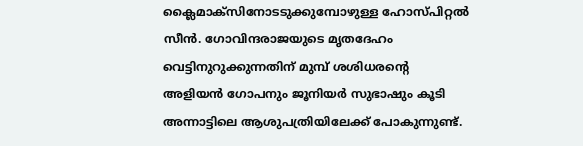ക്ലൈമാക്‌സിനോടടുക്കുമ്പോഴുള്ള ഹോസ്പിറ്റല്‍ സീന്‍. ഗോവിന്ദരാജയുടെ മൃതദേഹം വെട്ടിനുറുക്കുന്നതിന് മുമ്പ് ശശിധരന്റെ അളിയന്‍ ഗോപനും ജൂനിയര്‍ സുഭാഷും കൂടി അന്നാട്ടിലെ ആശുപത്രിയിലേക്ക് പോകുന്നുണ്ട്.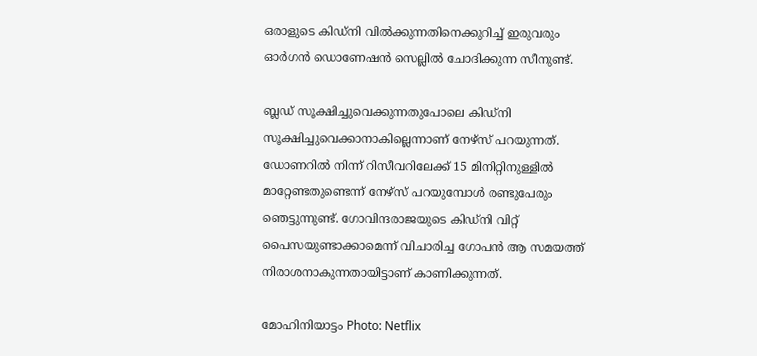ഒരാളുടെ കിഡ്‌നി വില്‍ക്കുന്നതിനെക്കുറിച്ച് ഇരുവരും ഓര്‍ഗന്‍ ഡൊണേഷന്‍ സെല്ലില്‍ ചോദിക്കുന്ന സീനുണ്ട്.

ബ്ലഡ് സൂക്ഷിച്ചുവെക്കുന്നതുപോലെ കിഡ്‌നി സൂക്ഷിച്ചുവെക്കാനാകില്ലെന്നാണ് നേഴ്‌സ് പറയുന്നത്. ഡോണറില്‍ നിന്ന് റിസീവറിലേക്ക് 15 മിനിറ്റിനുള്ളില്‍ മാറ്റേണ്ടതുണ്ടെന്ന് നേഴ്‌സ് പറയുമ്പോള്‍ രണ്ടുപേരും ഞെട്ടുന്നുണ്ട്. ഗോവിന്ദരാജയുടെ കിഡ്‌നി വിറ്റ് പൈസയുണ്ടാക്കാമെന്ന് വിചാരിച്ച ഗോപന്‍ ആ സമയത്ത് നിരാശനാകുന്നതായിട്ടാണ് കാണിക്കുന്നത്.

മോഹിനിയാട്ടം Photo: Netflix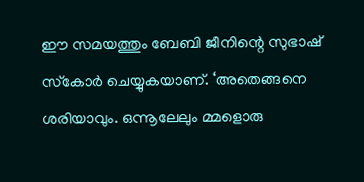ഈ സമയത്തും ബേബി ജീനിന്റെ സുഭാഷ് സ്‌കോര്‍ ചെയ്യുകയാണ്. ‘അതെങ്ങനെ ശരിയാവും. ഒന്നൂലേലും മ്മളൊരു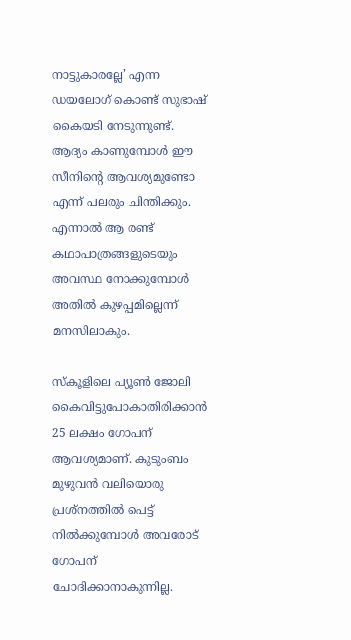നാട്ടുകാരല്ലേ’ എന്ന ഡയലോഗ് കൊണ്ട് സുഭാഷ് കൈയടി നേടുന്നുണ്ട്. ആദ്യം കാണുമ്പോള്‍ ഈ സീനിന്റെ ആവശ്യമുണ്ടോ എന്ന് പലരും ചിന്തിക്കും. എന്നാല്‍ ആ രണ്ട് കഥാപാത്രങ്ങളുടെയും അവസ്ഥ നോക്കുമ്പോള്‍ അതില്‍ കുഴപ്പമില്ലെന്ന് മനസിലാകും.

സ്‌കൂളിലെ പ്യൂണ്‍ ജോലി കൈവിട്ടുപോകാതിരിക്കാന്‍ 25 ലക്ഷം ഗോപന് ആവശ്യമാണ്. കുടുംബം മുഴുവന്‍ വലിയൊരു പ്രശ്‌നത്തില്‍ പെട്ട് നില്‍ക്കുമ്പോള്‍ അവരോട് ഗോപന് ചോദിക്കാനാകുന്നില്ല.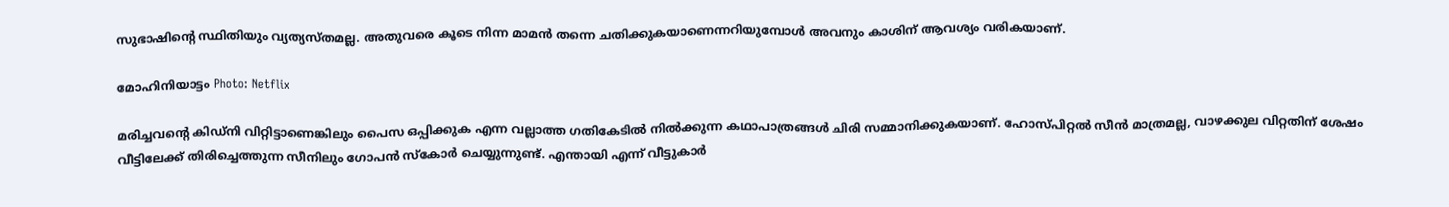സുഭാഷിന്റെ സ്ഥിതിയും വ്യത്യസ്തമല്ല. അതുവരെ കൂടെ നിന്ന മാമന്‍ തന്നെ ചതിക്കുകയാണെന്നറിയുമ്പോള്‍ അവനും കാശിന് ആവശ്യം വരികയാണ്.

മോഹിനിയാട്ടം Photo: Netflix

മരിച്ചവന്റെ കിഡ്‌നി വിറ്റിട്ടാണെങ്കിലും പൈസ ഒപ്പിക്കുക എന്ന വല്ലാത്ത ഗതികേടില്‍ നില്‍ക്കുന്ന കഥാപാത്രങ്ങള്‍ ചിരി സമ്മാനിക്കുകയാണ്. ഹോസ്പിറ്റല്‍ സീന്‍ മാത്രമല്ല, വാഴക്കുല വിറ്റതിന് ശേഷം വീട്ടിലേക്ക് തിരിച്ചെത്തുന്ന സീനിലും ഗോപന്‍ സ്‌കോര്‍ ചെയ്യുന്നുണ്ട്. എന്തായി എന്ന് വീട്ടുകാര്‍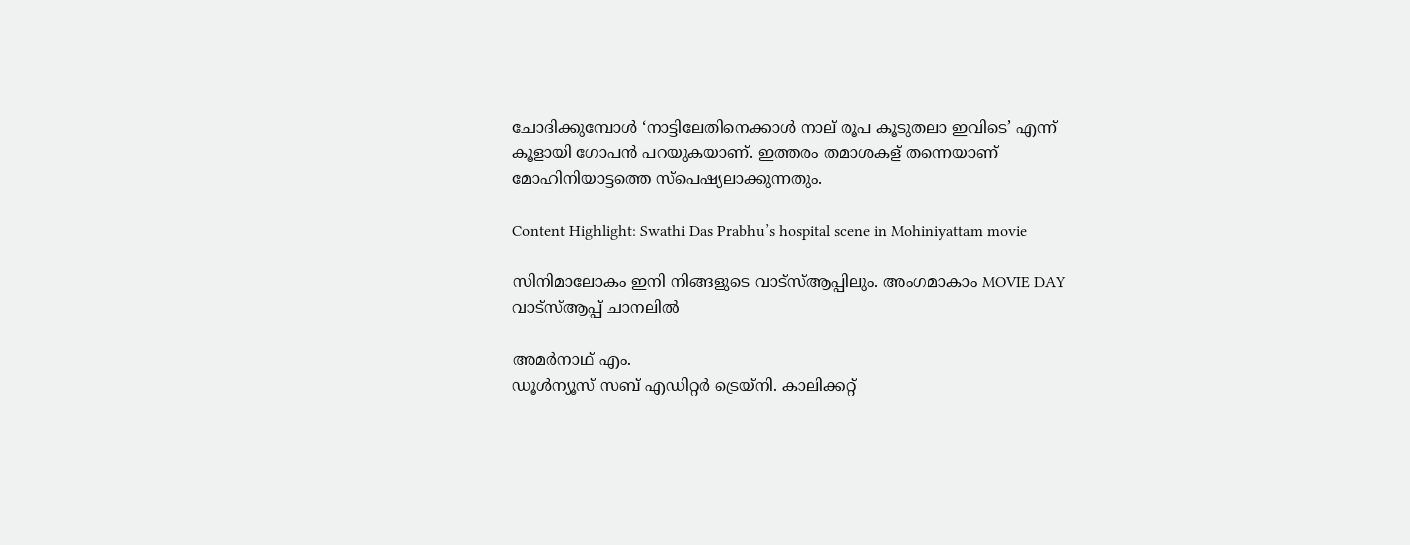ചോദിക്കുമ്പോള്‍ ‘നാട്ടിലേതിനെക്കാള്‍ നാല് രൂപ കൂടുതലാ ഇവിടെ’ എന്ന് കൂളായി ഗോപന്‍ പറയുകയാണ്. ഇത്തരം തമാശകള് തന്നെയാണ് മോഹിനിയാട്ടത്തെ സ്‌പെഷ്യലാക്കുന്നതും.

Content Highlight: Swathi Das Prabhu’s hospital scene in Mohiniyattam movie

സിനിമാലോകം ഇനി നിങ്ങളുടെ വാട്സ്ആപ്പിലും. അംഗമാകാം MOVIE DAY വാട്സ്ആപ്പ് ചാനലിൽ

അമര്‍നാഥ് എം.
ഡൂള്‍ന്യൂസ് സബ് എഡിറ്റര്‍ ട്രെയ്‌നി. കാലിക്കറ്റ്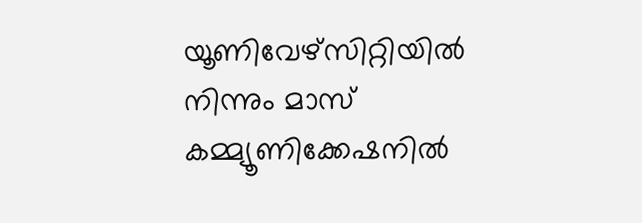യൂണിവേഴ്‌സിറ്റിയില്‍ നിന്നും മാസ് കമ്മ്യൂണിക്കേഷനില്‍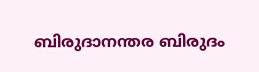ബിരുദാനന്തര ബിരുദം